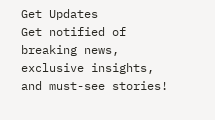Get Updates
Get notified of breaking news, exclusive insights, and must-see stories!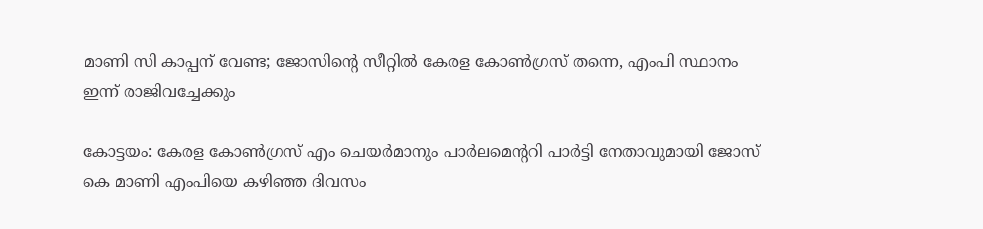മാണി സി കാപ്പന് വേണ്ട; ജോസിന്‍റെ സീറ്റില്‍ കേരള കോണ്‍ഗ്രസ് തന്നെ, എംപി സ്ഥാനം ഇന്ന് രാജിവച്ചേക്കും

കോട്ടയം: കേരള കോണ്‍ഗ്രസ് എം ചെയര്‍മാനും പാര്‍ലമെന്‍ററി പാര്‍ട്ടി നേതാവുമായി ജോസ് കെ മാണി എംപിയെ കഴിഞ്ഞ ദിവസം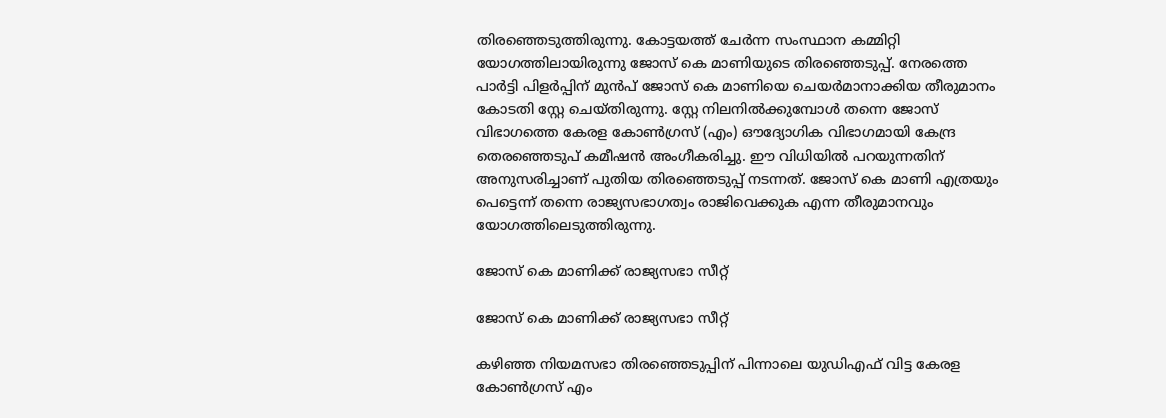തിരഞ്ഞെടുത്തിരുന്നു. കോട്ടയത്ത് ചേര്‍ന്ന സംസ്ഥാന കമ്മിറ്റി യോഗത്തിലായിരുന്നു ജോസ് കെ മാണിയുടെ തിരഞ്ഞെടുപ്പ്. നേരത്തെ പാര്‍ട്ടി പിളര്‍പ്പിന് മുന്‍പ് ജോസ് കെ മാണിയെ ചെയര്‍മാനാക്കിയ തീരുമാനം കോടതി സ്റ്റേ ചെയ്തിരുന്നു. സ്റ്റേ നിലനില്‍ക്കുമ്പോള്‍ തന്നെ ജോസ് വിഭാഗത്തെ കേരള കോൺഗ്രസ് (എം) ഔദ്യോഗിക വിഭാഗമായി കേന്ദ്ര തെരഞ്ഞെടുപ് കമീഷൻ അംഗീകരിച്ചു. ഈ വിധിയില്‍ പറയുന്നതിന് അനുസരിച്ചാണ് പുതിയ തിരഞ്ഞെടുപ്പ് നടന്നത്. ജോസ് കെ മാണി എത്രയും പെട്ടെന്ന് തന്നെ രാജ്യസഭാഗത്വം രാജിവെക്കുക എന്ന തീരുമാനവും യോഗത്തിലെടുത്തിരുന്നു.

ജോസ് കെ മാണിക്ക് രാജ്യസഭാ സീറ്റ്

ജോസ് കെ മാണിക്ക് രാജ്യസഭാ സീറ്റ്

കഴിഞ്ഞ നിയമസഭാ തിരഞ്ഞെടുപ്പിന് പിന്നാലെ യുഡിഎഫ് വിട്ട കേരള കോണ്‍ഗ്രസ് എം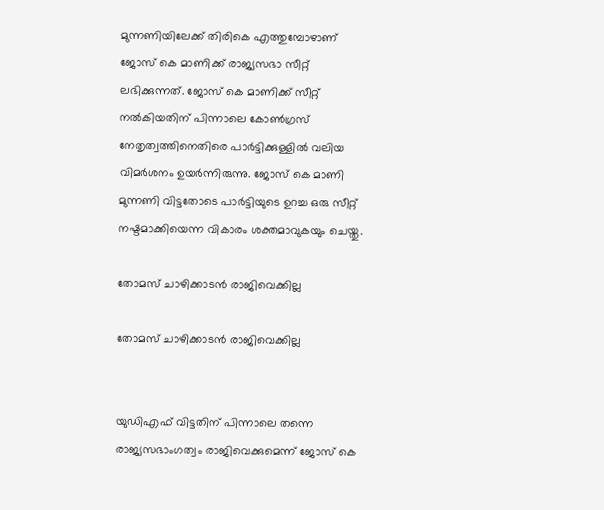മുന്നണിയിലേക്ക് തിരികെ എത്തുമ്പോഴാണ് ജോസ് കെ മാണിക്ക് രാജ്യസഭാ സീറ്റ് ലഭിക്കുന്നത്. ജോസ് കെ മാണിക്ക് സീറ്റ് നല്‍കിയതിന് പിന്നാലെ കോണ്‍ഗ്രസ് നേതൃത്വത്തിനെതിരെ പാര്‍ട്ടിക്കുള്ളില്‍ വലിയ വിമര്‍ശനം ഉയര്‍ന്നിരുന്നു. ജോസ് കെ മാണി മുന്നണി വിട്ടതോടെ പാര്‍ട്ടിയുടെ ഉറച്ച ഒരു സീറ്റ് നഷ്ടമാക്കിയെന്ന വികാരം ശക്തമാവുകയും ചെയ്തു.

തോമസ് ചാഴിക്കാടന്‍ രാജിവെക്കില്ല

തോമസ് ചാഴിക്കാടന്‍ രാജിവെക്കില്ല


യുഡിഎഫ് വിട്ടതിന് പിന്നാലെ തന്നെ രാജ്യസഭാംഗത്വം രാജിവെക്കുമെന്ന് ജോസ് കെ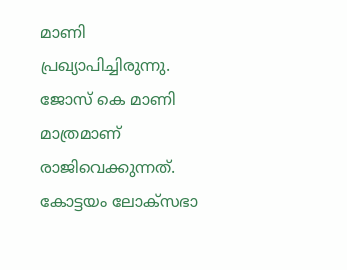മാണി പ്രഖ്യാപിച്ചിരുന്നു. ജോസ് കെ മാണി മാത്രമാണ് രാജിവെക്കുന്നത്. കോട്ടയം ലോക്സഭാ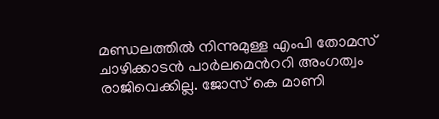മണ്ഡലത്തില്‍ നിന്നുമുള്ള എംപി തോമസ് ചാഴിക്കാടന്‍ പാര്‍ലമെന്‍ററി അംഗത്വം രാജിവെക്കില്ല. ജോസ് കെ മാണി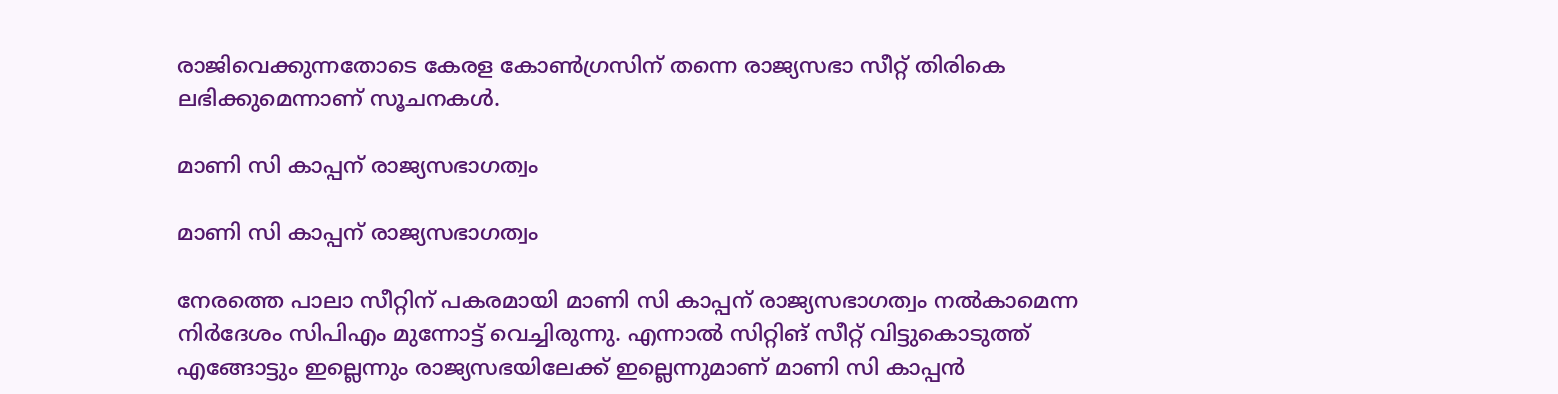രാജിവെക്കുന്നതോടെ കേരള കോണ്‍ഗ്രസിന് തന്നെ രാജ്യസഭാ സീറ്റ് തിരികെ ലഭിക്കുമെന്നാണ് സൂചനകള്‍.

മാണി സി കാപ്പന് രാജ്യസഭാഗത്വം

മാണി സി കാപ്പന് രാജ്യസഭാഗത്വം

നേരത്തെ പാലാ സീറ്റിന് പകരമായി മാണി സി കാപ്പന് രാജ്യസഭാഗത്വം നല്‍കാമെന്ന നിര്‍ദേശം സിപിഎം മുന്നോട്ട് വെച്ചിരുന്നു. എന്നാല്‍ സിറ്റിങ് സീറ്റ് വിട്ടുകൊടുത്ത് എങ്ങോട്ടും ഇല്ലെന്നും രാജ്യസഭയിലേക്ക് ഇല്ലെന്നുമാണ് മാണി സി കാപ്പന്‍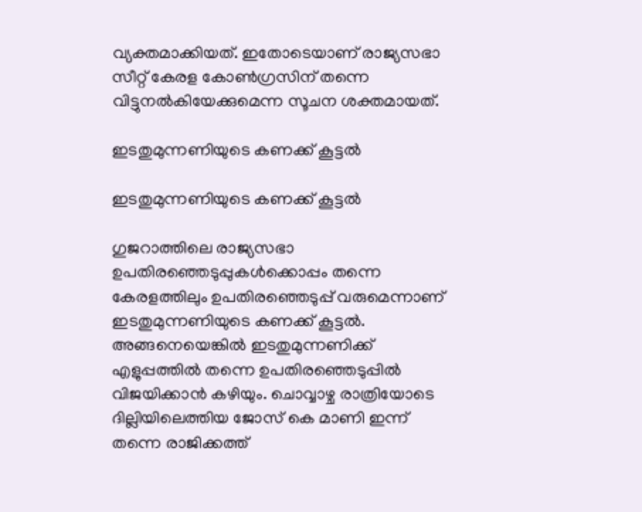വ്യക്തമാക്കിയത്. ഇതോടെയാണ് രാജ്യസഭാ സീറ്റ് കേരള കോണ്‍ഗ്രസിന് തന്നെ വിട്ടുനല്‍കിയേക്കുമെന്ന സൂചന ശക്തമായത്.

ഇടതുമുന്നണിയുടെ കണക്ക് കൂട്ടല്‍

ഇടതുമുന്നണിയുടെ കണക്ക് കൂട്ടല്‍

ഗുജറാത്തിലെ രാജ്യസഭാ ഉപതിരഞ്ഞെടുപ്പുകള്‍ക്കൊപ്പം തന്നെ കേരളത്തിലും ഉപതിരഞ്ഞെടുപ്പ് വരുമെന്നാണ് ഇടതുമുന്നണിയുടെ കണക്ക് കൂട്ടല്‍. അങ്ങനെയെങ്കില്‍ ഇടതുമുന്നണിക്ക് എളുപ്പത്തില്‍ തന്നെ ഉപതിരഞ്ഞെടുപ്പില്‍ വിജയിക്കാന്‍ കഴിയും. ചൊവ്വാഴ്ച രാത്രിയോടെ ദില്ലിയിലെത്തിയ ജോസ് കെ മാണി ഇന്ന് തന്നെ രാജിക്കത്ത്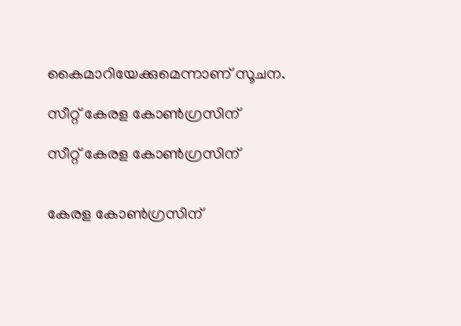കൈമാറിയേക്കുമെന്നാണ് സൂചന.

സീറ്റ് കേരള കോണ്‍ഗ്രസിന്

സീറ്റ് കേരള കോണ്‍ഗ്രസിന്


കേരള കോണ്‍ഗ്രസിന്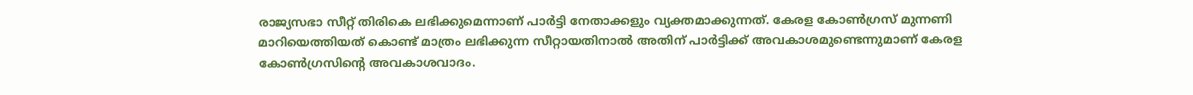രാജ്യസഭാ സീറ്റ് തിരികെ ലഭിക്കുമെന്നാണ് പാര്‍ട്ടി നേതാക്കളും വ്യക്തമാക്കുന്നത്. കേരള കോണ്‍ഗ്രസ് മുന്നണി മാറിയെത്തിയത് കൊണ്ട് മാത്രം ലഭിക്കുന്ന സീറ്റായതിനാല്‍ അതിന് പാര്‍ട്ടിക്ക് അവകാശമുണ്ടെന്നുമാണ് കേരള കോണ്‍ഗ്രസിന്‍റെ അവകാശവാദം.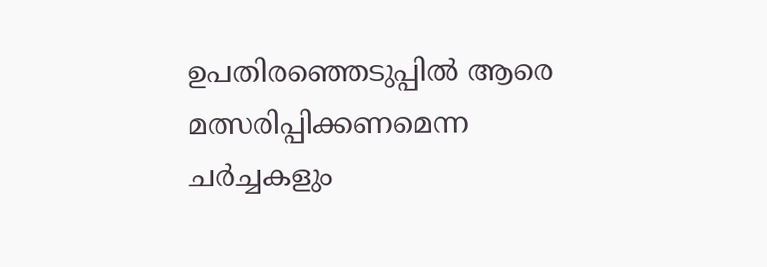ഉപതിരഞ്ഞെടുപ്പില്‍ ആരെ മത്സരിപ്പിക്കണമെന്ന ചര്‍ച്ചകളും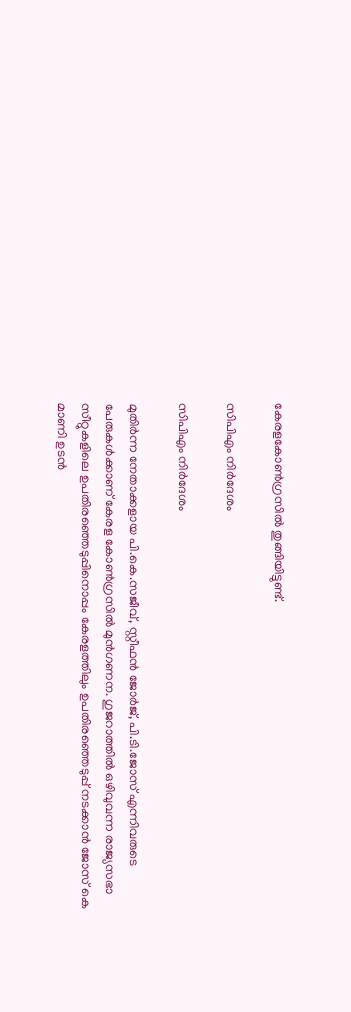കേരളകോണ്‍ഗ്രസില്‍ തുങ്ങിയിട്ടുണ്ട്.

സിപിഎം നിര്‍ദേശം

സിപിഎം നിര്‍ദേശം

മുതിർന്ന നേതാക്കളായ പി.കെ.സജീവ്, സ്റ്റീഫൻ ജോർജ്, പി.ടി.ജോസ് എന്നിവരുടെ പേരുകള്‍ക്കാണ് കേരള കോണ്‍ഗ്രസില്‍ മുന്‍ഗണന. ഗുജറാത്തിൽ ഒഴിവുവന്ന രാജ്യസഭാ സീറ്റുകളിലെ ഉപതിരഞ്ഞെടുപ്പിനൊപ്പം കേരളത്തിലും ഉപതിരഞ്ഞെടുപ്പ് നടക്കാന്‍ ജോസ് കെ മാണി ഉടന്‍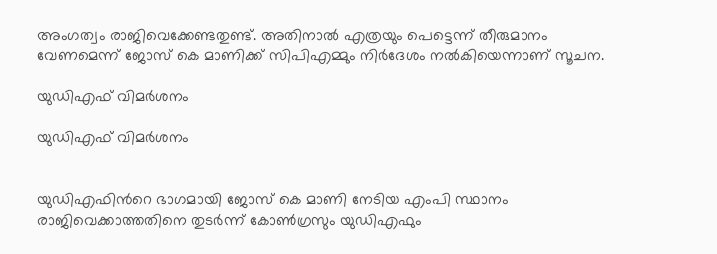അംഗത്വം രാജിവെക്കേണ്ടതുണ്ട്. അതിനാല്‍ എത്രയും പെട്ടെന്ന് തീരുമാനം വേണമെന്ന് ജോസ് കെ മാണിക്ക് സിപിഎമ്മും നിര്‍ദേശം നല്‍കിയെന്നാണ് സൂചന.

യുഡിഎഫ് വിമര്‍ശനം

യുഡിഎഫ് വിമര്‍ശനം


യുഡിഎഫിന്‍റെ ഭാഗമായി ജോസ് കെ മാണി നേടിയ എംപി സ്ഥാനം രാജിവെക്കാത്തതിനെ തുടര്‍ന്ന് കോണ്‍ഗ്രസും യുഡിഎഫും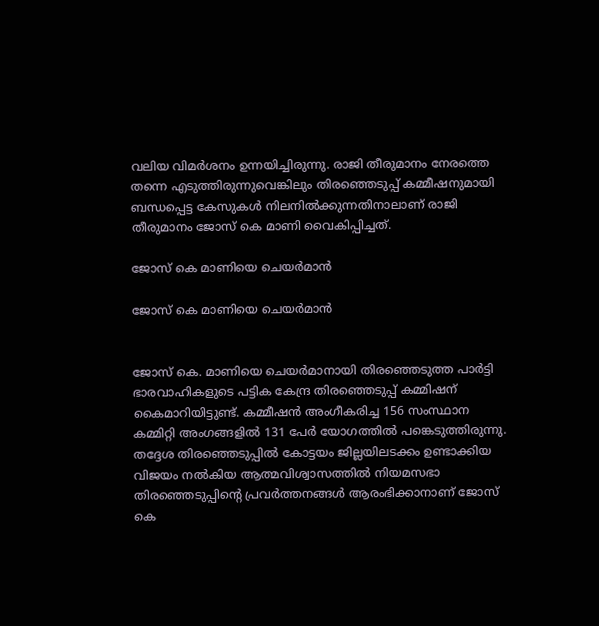വലിയ വിമര്‍ശനം ഉന്നയിച്ചിരുന്നു. രാജി തീരുമാനം നേരത്തെ തന്നെ എടുത്തിരുന്നുവെങ്കിലും തിരഞ്ഞെടുപ്പ് കമ്മീഷനുമായി ബന്ധപ്പെട്ട കേസുകള്‍ നിലനില്‍ക്കുന്നതിനാലാണ് രാജി തീരുമാനം ജോസ് കെ മാണി വൈകിപ്പിച്ചത്.

ജോസ് കെ മാണിയെ ചെയർമാന്‍

ജോസ് കെ മാണിയെ ചെയർമാന്‍


ജോസ് കെ. മാണിയെ ചെയർമാനായി തിരഞ്ഞെടുത്ത പാർട്ടി ഭാരവാഹികളുടെ പട്ടിക കേന്ദ്ര തിരഞ്ഞെടുപ്പ് കമ്മിഷന് കൈമാറിയിട്ടുണ്ട്. കമ്മീഷന്‍ അംഗീകരിച്ച 156 സംസ്ഥാന കമ്മിറ്റി അംഗങ്ങളിൽ 131 പേർ യോഗത്തിൽ പങ്കെടുത്തിരുന്നു. തദ്ദേശ തിരഞ്ഞെടുപ്പില്‍ കോട്ടയം ജില്ലയിലടക്കം ഉണ്ടാക്കിയ വിജയം നല്‍കിയ ആത്മവിശ്വാസത്തില്‍ നിയമസഭാ തിരഞ്ഞെടുപ്പിന്‍റെ പ്രവര്‍ത്തനങ്ങള്‍ ആരംഭിക്കാനാണ് ജോസ് കെ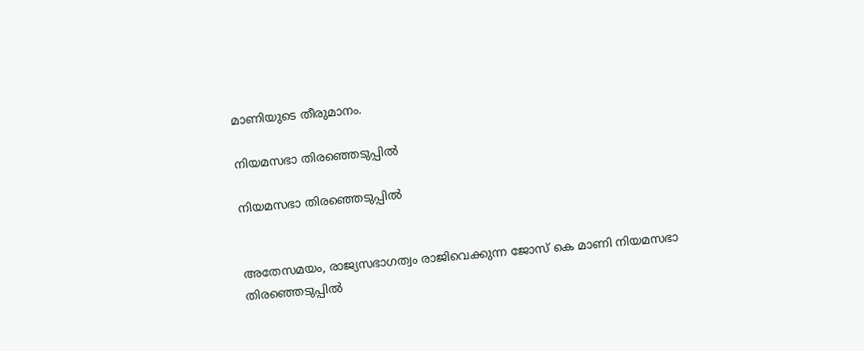മാണിയുടെ തീരുമാനം.

നിയമസഭാ തിരഞ്ഞെടുപ്പില്‍

നിയമസഭാ തിരഞ്ഞെടുപ്പില്‍


അതേസമയം, രാജ്യസഭാഗത്വം രാജിവെക്കുന്ന ജോസ് കെ മാണി നിയമസഭാ തിരഞ്ഞെടുപ്പില്‍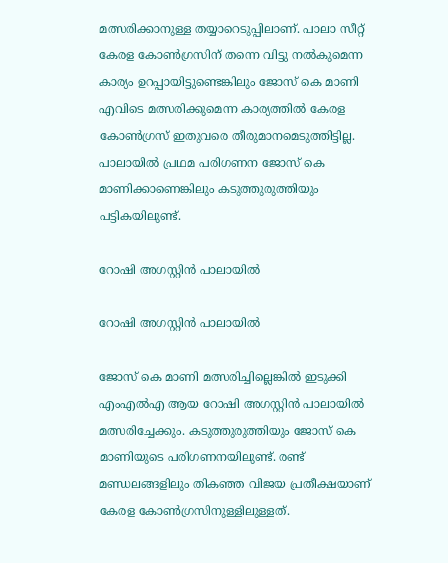മത്സരിക്കാനുള്ള തയ്യാറെടുപ്പിലാണ്. പാലാ സീറ്റ് കേരള കോണ്‍ഗ്രസിന് തന്നെ വിട്ടു നല്‍കുമെന്ന കാര്യം ഉറപ്പായിട്ടുണ്ടെങ്കിലും ജോസ് കെ മാണി എവിടെ മത്സരിക്കുമെന്ന കാര്യത്തില്‍ കേരള കോണ്‍ഗ്രസ് ഇതുവരെ തീരുമാനമെടുത്തിട്ടില്ല. പാലായില്‍ പ്രഥമ പരിഗണന ജോസ് കെ മാണിക്കാണെങ്കിലും കടുത്തുരുത്തിയും പട്ടികയിലുണ്ട്.

റോഷി അഗസ്റ്റിന്‍ പാലായില്‍

റോഷി അഗസ്റ്റിന്‍ പാലായില്‍

ജോസ് കെ മാണി മത്സരിച്ചില്ലെങ്കില്‍ ഇടുക്കി എംഎല്‍എ ആയ റോഷി അഗസ്റ്റിന്‍ പാലായില്‍ മത്സരിച്ചേക്കും. കടുത്തുരുത്തിയും ജോസ് കെ മാണിയുടെ പരിഗണനയിലുണ്ട്. രണ്ട് മണ്ഡലങ്ങളിലും തികഞ്ഞ വിജയ പ്രതീക്ഷയാണ് കേരള കോണ്‍ഗ്രസിനുള്ളിലുള്ളത്.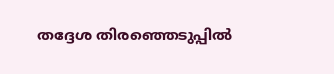തദ്ദേശ തിരഞ്ഞെടുപ്പില്‍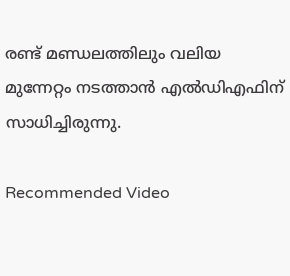രണ്ട് മണ്ഡലത്തിലും വലിയ മുന്നേറ്റം നടത്താന്‍ എല്‍ഡിഎഫിന് സാധിച്ചിരുന്നു.

Recommended Video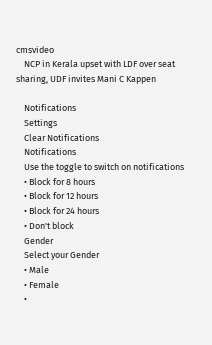cmsvideo
    NCP in Kerala upset with LDF over seat sharing, UDF invites Mani C Kappen

    Notifications
    Settings
    Clear Notifications
    Notifications
    Use the toggle to switch on notifications
    • Block for 8 hours
    • Block for 12 hours
    • Block for 24 hours
    • Don't block
    Gender
    Select your Gender
    • Male
    • Female
    •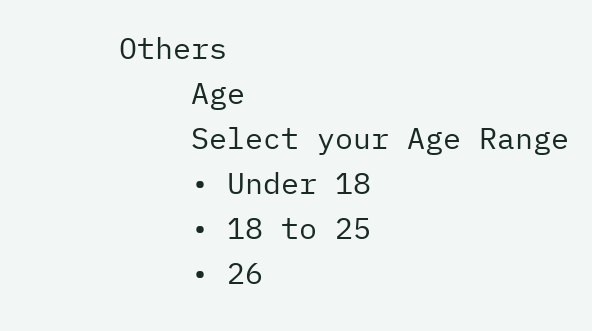Others
    Age
    Select your Age Range
    • Under 18
    • 18 to 25
    • 26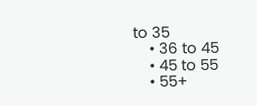to 35
    • 36 to 45
    • 45 to 55
    • 55+